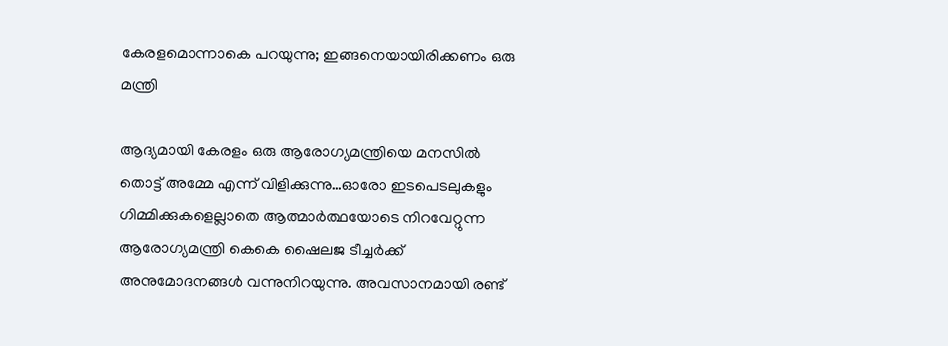കേരളമൊന്നാകെ പറയുന്നു; ഇങ്ങനെയായിരിക്കണം ഒരു മന്ത്രി

ആദ്യമായി കേരളം ഒരു ആരോഗ്യമന്ത്രിയെ മനസില്‍ തൊട്ട് അമ്മേ എന്ന് വിളിക്കുന്നു…ഓരോ ഇടപെടലുകളും ഗിമ്മിക്കുകളെല്ലാതെ ആത്മാര്‍ത്ഥയോടെ നിറവേറ്റുന്ന ആരോഗ്യമന്ത്രി കെകെ ഷൈലജ ടീച്ചര്‍ക്ക് അനുമോദനങ്ങള്‍ വന്നുനിറയുന്നു. അവസാനമായി രണ്ട്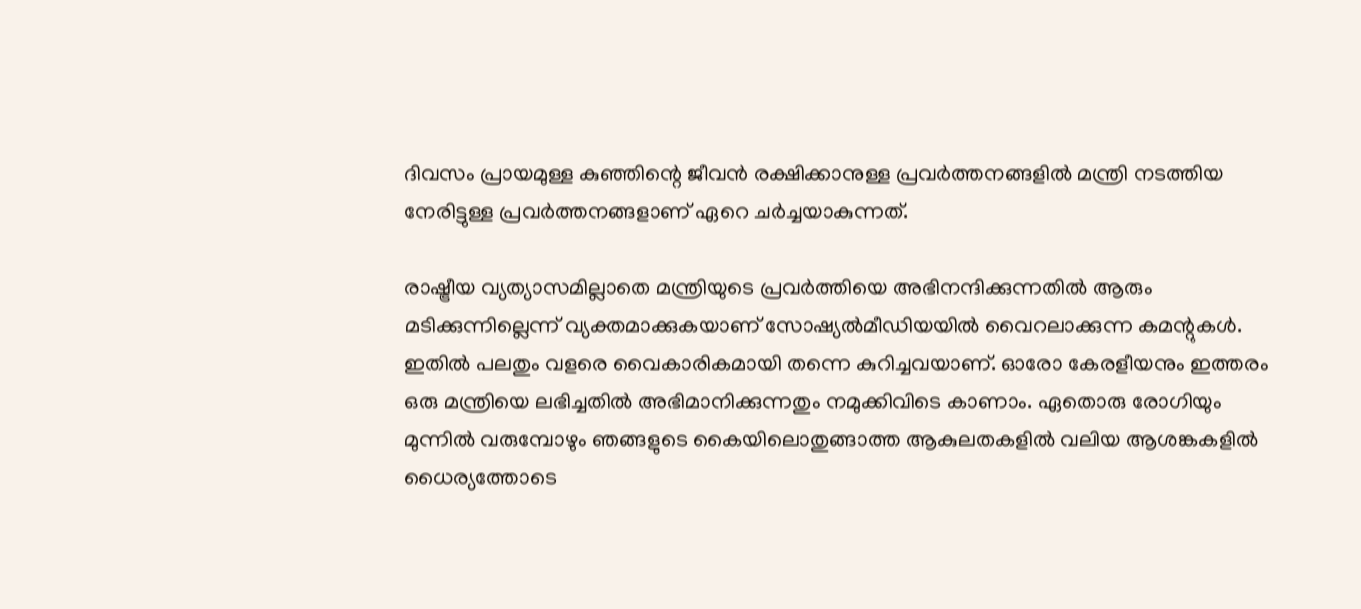ദിവസം പ്രായമുള്ള കുഞ്ഞിന്റെ ജീവന്‍ രക്ഷിക്കാനുള്ള പ്രവര്‍ത്തനങ്ങളില്‍ മന്ത്രി നടത്തിയ നേരിട്ടുള്ള പ്രവര്‍ത്തനങ്ങളാണ് ഏറെ ചര്‍ച്ചയാകുന്നത്.

രാഷ്ട്രീയ വ്യത്യാസമില്ലാതെ മന്ത്രിയുടെ പ്രവര്‍ത്തിയെ അഭിനന്ദിക്കുന്നതില്‍ ആരും മടിക്കുന്നില്ലെന്ന് വ്യക്തമാക്കുകയാണ് സോഷ്യല്‍മീഡിയയില്‍ വൈറലാക്കുന്ന കമന്റുകള്‍. ഇതില്‍ പലതും വളരെ വൈകാരികമായി തന്നെ കുറിച്ചവയാണ്. ഓരോ കേരളീയനും ഇത്തരം ഒരു മന്ത്രിയെ ലഭിച്ചതില്‍ അഭിമാനിക്കുന്നതും നമുക്കിവിടെ കാണാം. ഏതൊരു രോഗിയും മുന്നില്‍ വരുമ്പോഴും ഞങ്ങളുടെ കൈയിലൊതുങ്ങാത്ത ആകുലതകളില്‍ വലിയ ആശങ്കകളില്‍ ധൈര്യത്തോടെ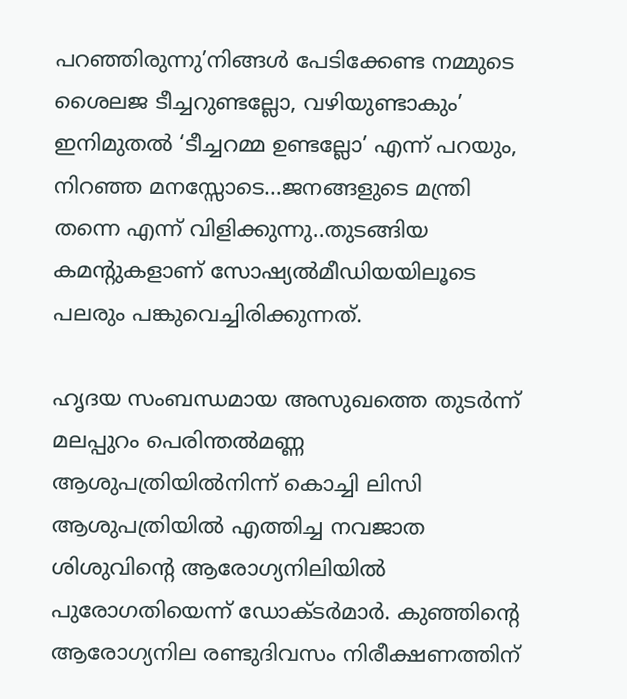പറഞ്ഞിരുന്നു’നിങ്ങള്‍ പേടിക്കേണ്ട നമ്മുടെ ശൈലജ ടീച്ചറുണ്ടല്ലോ, വഴിയുണ്ടാകും’ ഇനിമുതല്‍ ‘ടീച്ചറമ്മ ഉണ്ടല്ലോ’ എന്ന് പറയും, നിറഞ്ഞ മനസ്സോടെ…ജനങ്ങളുടെ മന്ത്രി തന്നെ എന്ന് വിളിക്കുന്നു..തുടങ്ങിയ കമന്റുകളാണ് സോഷ്യല്‍മീഡിയയിലൂടെ പലരും പങ്കുവെച്ചിരിക്കുന്നത്.

ഹൃദയ സംബന്ധമായ അസുഖത്തെ തുടര്‍ന്ന് മലപ്പുറം പെരിന്തല്‍മണ്ണ ആശുപത്രിയില്‍നിന്ന് കൊച്ചി ലിസി ആശുപത്രിയില്‍ എത്തിച്ച നവജാത ശിശുവിന്റെ ആരോഗ്യനിലിയില്‍ പുരോഗതിയെന്ന് ഡോക്ടര്‍മാര്‍. കുഞ്ഞിന്റെ ആരോഗ്യനില രണ്ടുദിവസം നിരീക്ഷണത്തിന്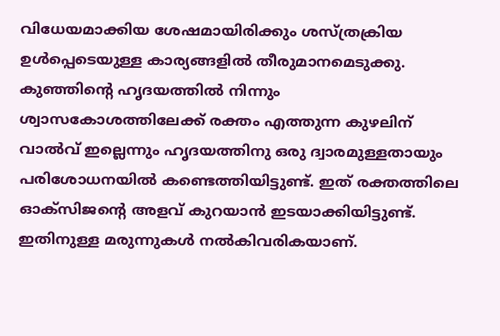വിധേയമാക്കിയ ശേഷമായിരിക്കും ശസ്ത്രക്രിയ ഉള്‍പ്പെടെയുള്ള കാര്യങ്ങളില്‍ തീരുമാനമെടുക്കു. കുഞ്ഞിന്റെ ഹൃദയത്തില്‍ നിന്നും ശ്വാസകോശത്തിലേക്ക് രക്തം എത്തുന്ന കുഴലിന് വാല്‍വ് ഇല്ലെന്നും ഹൃദയത്തിനു ഒരു ദ്വാരമുള്ളതായും പരിശോധനയില്‍ കണ്ടെത്തിയിട്ടുണ്ട്. ഇത് രക്തത്തിലെ ഓക്‌സിജന്റെ അളവ് കുറയാന്‍ ഇടയാക്കിയിട്ടുണ്ട്. ഇതിനുള്ള മരുന്നുകള്‍ നല്‍കിവരികയാണ്.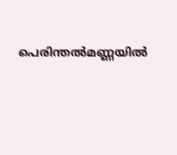പെരിന്തല്‍മണ്ണയില്‍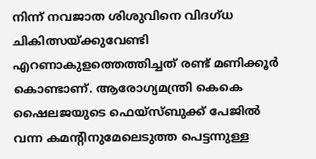നിന്ന് നവജാത ശിശുവിനെ വിദഗ്ധ ചികിത്സയ്ക്കുവേണ്ടി എറണാകുളത്തെത്തിച്ചത് രണ്ട് മണിക്കൂര്‍ കൊണ്ടാണ്. ആരോഗ്യമന്ത്രി കെകെ ഷൈലജയുടെ ഫെയ്‌സ്ബുക്ക് പേജില്‍ വന്ന കമന്റിനുമേലെടുത്ത പെട്ടന്നുള്ള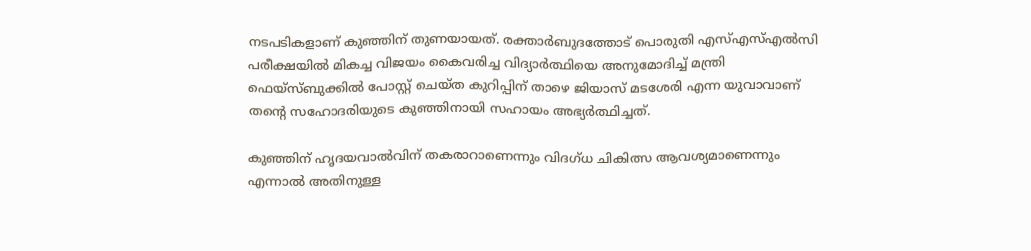നടപടികളാണ് കുഞ്ഞിന് തുണയായത്. രക്താര്‍ബുദത്തോട് പൊരുതി എസ്എസ്എല്‍സി പരീക്ഷയില്‍ മികച്ച വിജയം കൈവരിച്ച വിദ്യാര്‍ത്ഥിയെ അനുമോദിച്ച് മന്ത്രി ഫെയ്‌സ്ബുക്കില്‍ പോസ്റ്റ് ചെയ്ത കുറിപ്പിന് താഴെ ജിയാസ് മടശേരി എന്ന യുവാവാണ് തന്റെ സഹോദരിയുടെ കുഞ്ഞിനായി സഹായം അഭ്യര്‍ത്ഥിച്ചത്.

കുഞ്ഞിന് ഹൃദയവാല്‍വിന് തകരാറാണെന്നും വിദഗ്ധ ചികിത്സ ആവശ്യമാണെന്നും എന്നാല്‍ അതിനുള്ള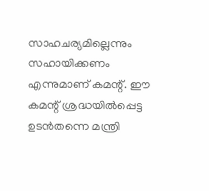സാഹചര്യമില്ലെന്നും സഹായിക്കണം എന്നുമാണ് കമന്റ്. ഈ കമന്റ് ശ്രദ്ധയില്‍പ്പെട്ട ഉടന്‍തന്നെ മന്ത്രി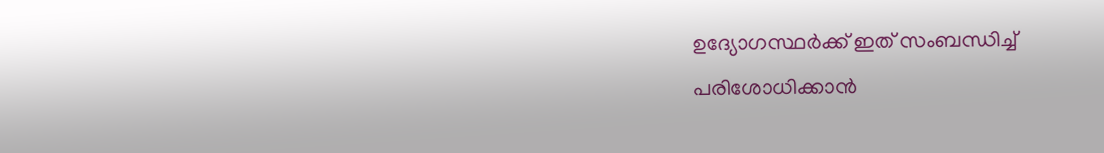ഉദ്യോഗസ്ഥര്‍ക്ക് ഇത് സംബന്ധിച്ച് പരിശോധിക്കാന്‍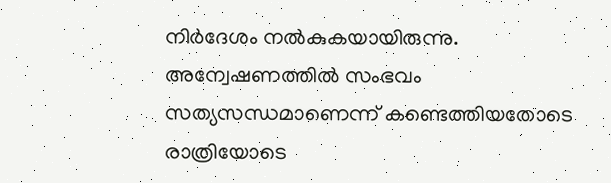നിര്‍ദേശം നല്‍കുകയായിരുന്നു. അന്വേഷണത്തില്‍ സംഭവം സത്യസന്ധമാണെന്ന് കണ്ടെത്തിയതോടെ രാത്രിയോടെ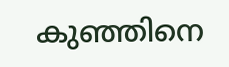കുഞ്ഞിനെ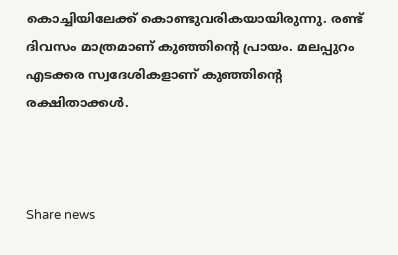കൊച്ചിയിലേക്ക് കൊണ്ടുവരികയായിരുന്നു. രണ്ട് ദിവസം മാത്രമാണ് കുഞ്ഞിന്റെ പ്രായം. മലപ്പുറം എടക്കര സ്വദേശികളാണ് കുഞ്ഞിന്റെ രക്ഷിതാക്കള്‍.



Share news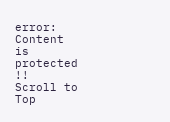error: Content is protected !!
Scroll to Top